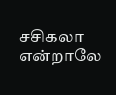சசிகலா என்றாலே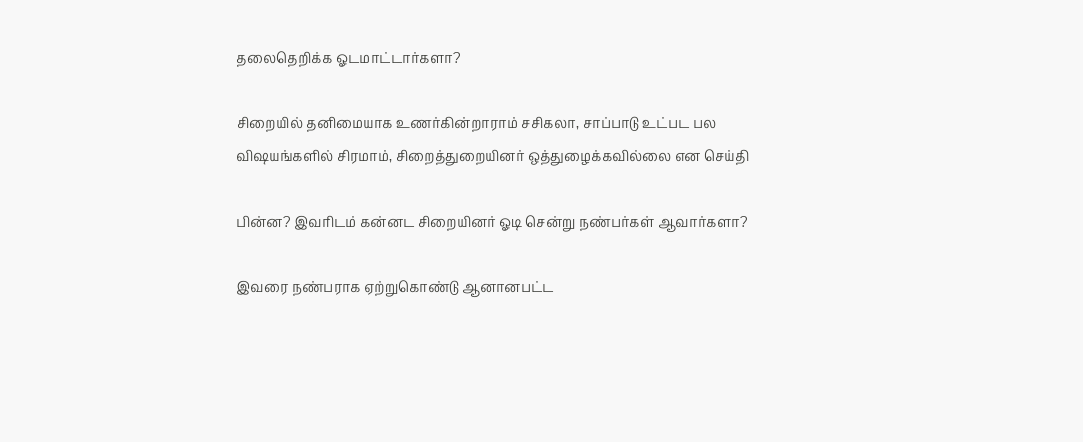தலைதெறிக்க ஓடமாட்டார்களா?

சிறையில் தனிமையாக உணர்கின்றாராம் சசிகலா, சாப்பாடு உட்பட பல விஷயங்களில் சிரமாம், சிறைத்துறையினர் ஒத்துழைக்கவில்லை என செய்தி

பின்ன? இவரிடம் கன்னட சிறையினர் ஓடி சென்று நண்பர்கள் ஆவார்களா?

இவரை நண்பராக ஏற்றுகொண்டு ஆனானபட்ட‌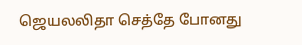ஜெயலலிதா செத்தே போனது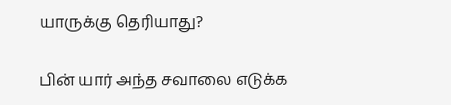யாருக்கு தெரியாது?

பின் யார் அந்த சவாலை எடுக்க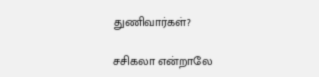துணிவார்கள்?

சசிகலா என்றாலே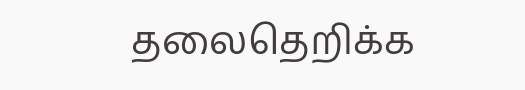தலைதெறிக்க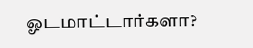ஓடமாட்டார்களா?